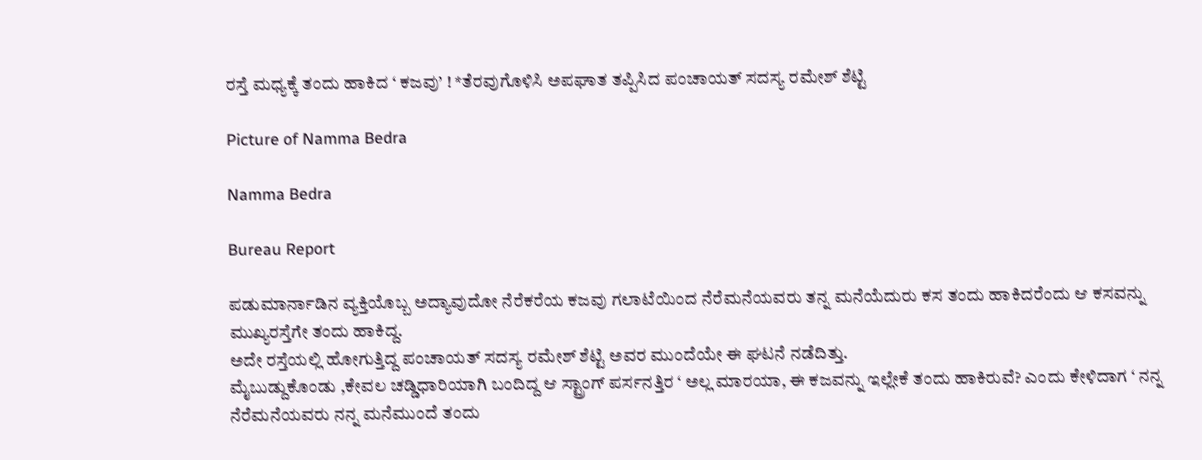ರಸ್ತೆ ಮಧ್ಯಕ್ಕೆ ತಂದು ಹಾಕಿದ ‘ ಕಜವು’ ! *ತೆರವುಗೊಳಿಸಿ ಅಪಘಾತ ತಪ್ಪಿಸಿದ ಪಂಚಾಯತ್ ಸದಸ್ಯ ರಮೇಶ್ ಶೆಟ್ಟಿ

Picture of Namma Bedra

Namma Bedra

Bureau Report

ಪಡುಮಾರ್ನಾಡಿನ ವ್ಯಕ್ತಿಯೊಬ್ಬ ಅದ್ಯಾವುದೋ ನೆರೆಕರೆಯ ಕಜವು ಗಲಾಟೆಯಿಂದ ನೆರೆಮನೆಯವರು ತನ್ನ ಮನೆಯೆದುರು ಕಸ ತಂದು ಹಾಕಿದರೆಂದು ಆ ಕಸವನ್ನು ಮುಖ್ಯರಸ್ತೆಗೇ ತಂದು ಹಾಕಿದ್ದ.
ಅದೇ ರಸ್ತೆಯಲ್ಲಿ ಹೋಗುತ್ತಿದ್ದ ಪಂಚಾಯತ್ ಸದಸ್ಯ ರಮೇಶ್ ಶೆಟ್ಟಿ ಅವರ ಮುಂದೆಯೇ ಈ ಘಟನೆ ನಡೆದಿತ್ತು.
ಮೈಬುಡ್ದುಕೊಂಡು ,ಕೇವಲ ಚಡ್ಡಿಧಾರಿಯಾಗಿ ಬಂದಿದ್ದ ಆ ಸ್ಟ್ರಾಂಗ್ ಪರ್ಸನತ್ತಿರ ‘ ಅಲ್ಲ ಮಾರಯಾ, ಈ ಕಜವನ್ನು ಇಲ್ಲೇಕೆ ತಂದು ಹಾಕಿರುವೆ? ಎಂದು ಕೇಳಿದಾಗ ‘ ನನ್ನ ನೆರೆಮನೆಯವರು ನನ್ನ ಮನೆಮುಂದೆ ತಂದು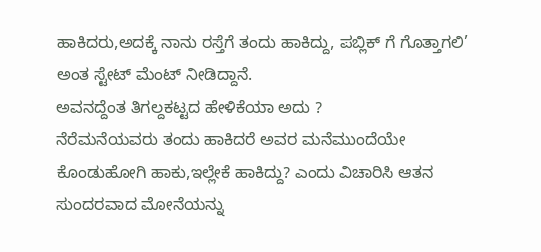ಹಾಕಿದರು,ಅದಕ್ಕೆ ನಾನು ರಸ್ತೆಗೆ ತಂದು ಹಾಕಿದ್ದು, ಪಬ್ಲಿಕ್ ಗೆ ಗೊತ್ತಾಗಲಿ’ ಅಂತ ಸ್ಟೇಟ್ ಮೆಂಟ್ ನೀಡಿದ್ದಾನೆ.
ಅವನದ್ದೆಂತ ತಿಗಲ್ದಕಟ್ಟದ ಹೇಳಿಕೆಯಾ ಅದು ?
ನೆರೆಮನೆಯವರು ತಂದು ಹಾಕಿದರೆ ಅವರ ಮನೆಮುಂದೆಯೇ ಕೊಂಡುಹೋಗಿ ಹಾಕು,ಇಲ್ಲೇಕೆ ಹಾಕಿದ್ದು? ಎಂದು ವಿಚಾರಿಸಿ ಆತನ ಸುಂದರವಾದ ಮೋನೆಯನ್ನು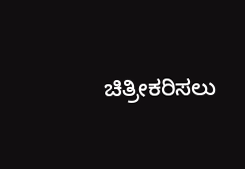ಚಿತ್ರೀಕರಿಸಲು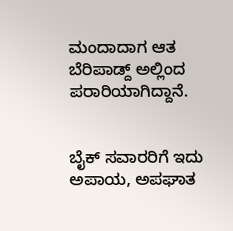ಮಂದಾದಾಗ ಆತ ಬೆರಿಪಾಡ್ದ್ ಅಲ್ಲಿಂದ ಪರಾರಿಯಾಗಿದ್ದಾನೆ.


ಬೈಕ್ ಸವಾರರಿಗೆ ಇದು ಅಪಾಯ, ಅಪಘಾತ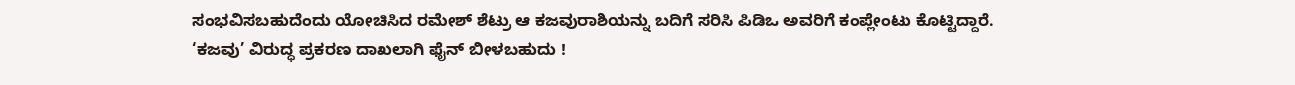ಸಂಭವಿಸಬಹುದೆಂದು ಯೋಚಿಸಿದ ರಮೇಶ್ ಶೆಟ್ರು ಆ ಕಜವುರಾಶಿಯನ್ನು ಬದಿಗೆ ಸರಿಸಿ ಪಿಡಿಒ ಅವರಿಗೆ ಕಂಪ್ಲೇಂಟು ಕೊಟ್ಟಿದ್ದಾರೆ.
‘ಕಜವು’ ವಿರುದ್ಧ ಪ್ರಕರಣ ದಾಖಲಾಗಿ ಫೈನ್ ಬೀಳಬಹುದು !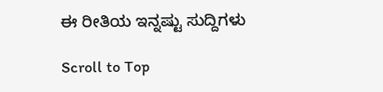ಈ ರೀತಿಯ ಇನ್ನಷ್ಟು ಸುದ್ದಿಗಳು

Scroll to Top